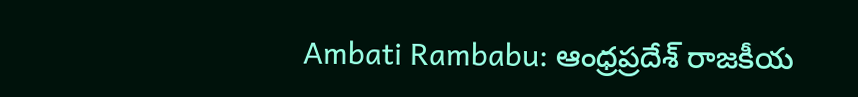Ambati Rambabu: ఆంధ్రప్రదేశ్ రాజకీయ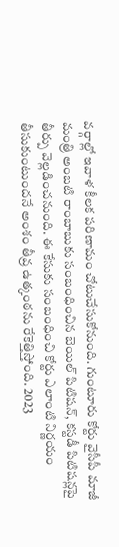వర్గాల్లో ఇవాళ కీలక పరిణామం చోటుచేసుకోనుంది. గుంటూరు కోర్టు వైసీపీ మాజీ మంత్రి అంబటి రాంబాబుకు సంబంధించిన బెయిల్ పిటిషన్, కస్టడీ పిటిషన్లపై తీర్పు వెల్లడించనుంది. ఈ కేసుకు సంబంధించి కోర్టు ఎలాంటి నిర్ణయం తీసుకుంటుందనే అంశం తీవ్ర ఉత్కంఠను రేకెత్తిస్తోంది. 2023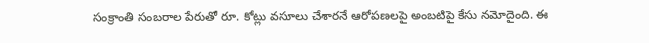సంక్రాంతి సంబరాల పేరుతో రూ. కోట్లు వసూలు చేశారనే ఆరోపణలపై అంబటిపై కేసు నమోదైంది. ఈ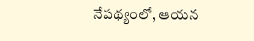నేపథ్యంలో, ఆయన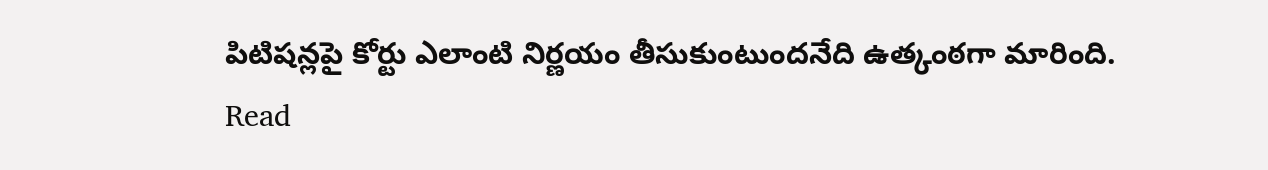పిటిషన్లపై కోర్టు ఎలాంటి నిర్ణయం తీసుకుంటుందనేది ఉత్కంఠగా మారింది.
Read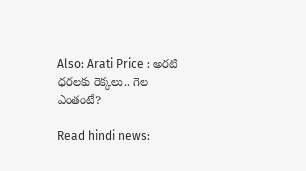Also: Arati Price : అరటి ధరలకు రెక్కలు.. గెల ఎంతంటే?

Read hindi news: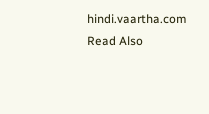hindi.vaartha.com
Read Also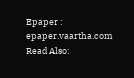Epaper : epaper.vaartha.com
Read Also: